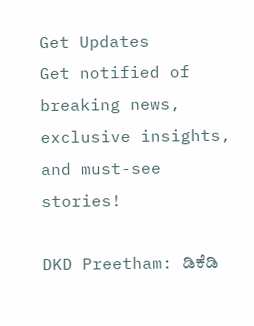Get Updates
Get notified of breaking news, exclusive insights, and must-see stories!

DKD Preetham: ಡಿಕೆಡಿ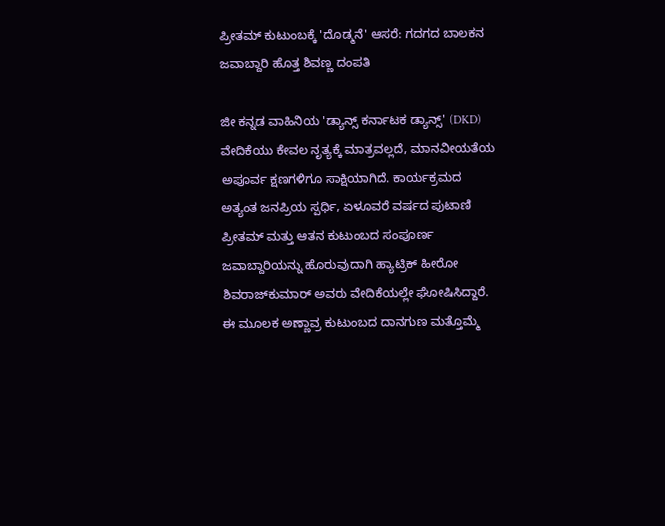ಪ್ರೀತಮ್ ಕುಟುಂಬಕ್ಕೆ 'ದೊಡ್ಮನೆ' ಆಸರೆ: ಗದಗದ ಬಾಲಕನ ಜವಾಬ್ದಾರಿ ಹೊತ್ತ ಶಿವಣ್ಣ ದಂಪತಿ

ಜೀ ಕನ್ನಡ ವಾಹಿನಿಯ 'ಡ್ಯಾನ್ಸ್ ಕರ್ನಾಟಕ ಡ್ಯಾನ್ಸ್' (DKD) ವೇದಿಕೆಯು ಕೇವಲ ನೃತ್ಯಕ್ಕೆ ಮಾತ್ರವಲ್ಲದೆ, ಮಾನವೀಯತೆಯ ಅಪೂರ್ವ ಕ್ಷಣಗಳಿಗೂ ಸಾಕ್ಷಿಯಾಗಿದೆ. ಕಾರ್ಯಕ್ರಮದ ಅತ್ಯಂತ ಜನಪ್ರಿಯ ಸ್ಪರ್ಧಿ, ಏಳೂವರೆ ವರ್ಷದ ಪುಟಾಣಿ ಪ್ರೀತಮ್ ಮತ್ತು ಆತನ ಕುಟುಂಬದ ಸಂಪೂರ್ಣ ಜವಾಬ್ದಾರಿಯನ್ನು ಹೊರುವುದಾಗಿ ಹ್ಯಾಟ್ರಿಕ್ ಹೀರೋ ಶಿವರಾಜ್‌ಕುಮಾರ್ ಅವರು ವೇದಿಕೆಯಲ್ಲೇ ಘೋಷಿಸಿದ್ದಾರೆ. ಈ ಮೂಲಕ ಅಣ್ಣಾವ್ರ ಕುಟುಂಬದ ದಾನಗುಣ ಮತ್ತೊಮ್ಮೆ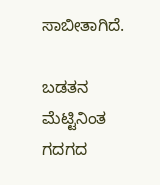ಸಾಬೀತಾಗಿದೆ.

ಬಡತನ ಮೆಟ್ಟಿನಿಂತ ಗದಗದ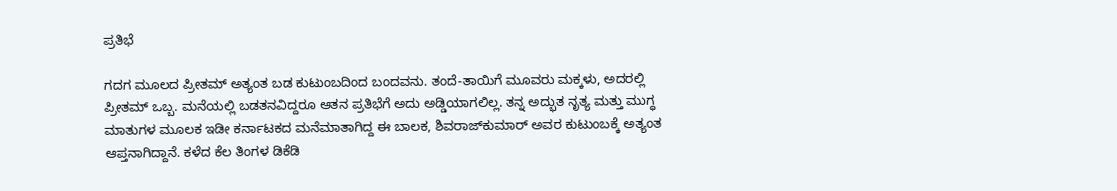ಪ್ರತಿಭೆ

ಗದಗ ಮೂಲದ ಪ್ರೀತಮ್ ಅತ್ಯಂತ ಬಡ ಕುಟುಂಬದಿಂದ ಬಂದವನು. ತಂದೆ-ತಾಯಿಗೆ ಮೂವರು ಮಕ್ಕಳು, ಅದರಲ್ಲಿ ಪ್ರೀತಮ್ ಒಬ್ಬ. ಮನೆಯಲ್ಲಿ ಬಡತನವಿದ್ದರೂ ಆತನ ಪ್ರತಿಭೆಗೆ ಅದು ಅಡ್ಡಿಯಾಗಲಿಲ್ಲ. ತನ್ನ ಅದ್ಭುತ ನೃತ್ಯ ಮತ್ತು ಮುಗ್ಧ ಮಾತುಗಳ ಮೂಲಕ ಇಡೀ ಕರ್ನಾಟಕದ ಮನೆಮಾತಾಗಿದ್ದ ಈ ಬಾಲಕ, ಶಿವರಾಜ್‌ಕುಮಾರ್ ಅವರ ಕುಟುಂಬಕ್ಕೆ ಅತ್ಯಂತ ಆಪ್ತನಾಗಿದ್ದಾನೆ. ಕಳೆದ ಕೆಲ ತಿಂಗಳ ಡಿಕೆಡಿ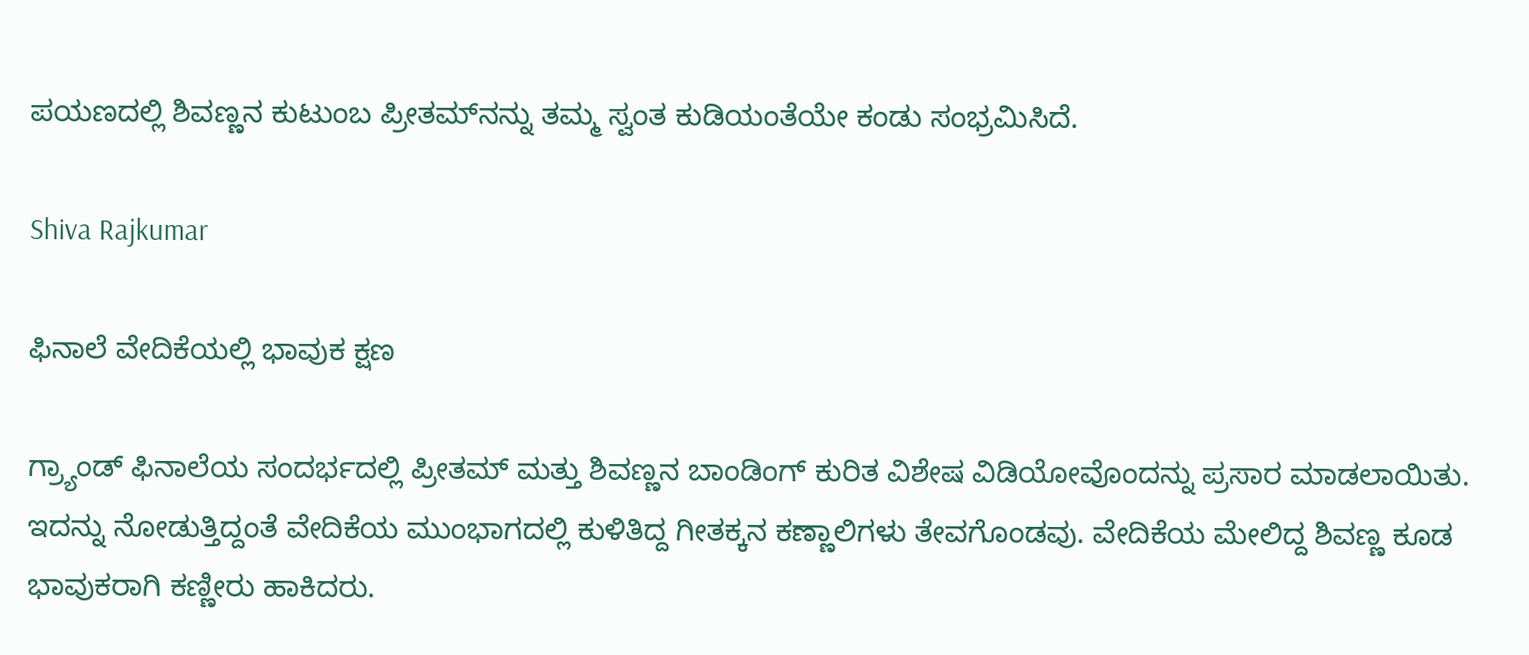ಪಯಣದಲ್ಲಿ ಶಿವಣ್ಣನ ಕುಟುಂಬ ಪ್ರೀತಮ್‌ನನ್ನು ತಮ್ಮ ಸ್ವಂತ ಕುಡಿಯಂತೆಯೇ ಕಂಡು ಸಂಭ್ರಮಿಸಿದೆ.

Shiva Rajkumar

ಫಿನಾಲೆ ವೇದಿಕೆಯಲ್ಲಿ ಭಾವುಕ ಕ್ಷಣ

ಗ್ರ್ಯಾಂಡ್ ಫಿನಾಲೆಯ ಸಂದರ್ಭದಲ್ಲಿ ಪ್ರೀತಮ್ ಮತ್ತು ಶಿವಣ್ಣನ ಬಾಂಡಿಂಗ್ ಕುರಿತ ವಿಶೇಷ ವಿಡಿಯೋವೊಂದನ್ನು ಪ್ರಸಾರ ಮಾಡಲಾಯಿತು. ಇದನ್ನು ನೋಡುತ್ತಿದ್ದಂತೆ ವೇದಿಕೆಯ ಮುಂಭಾಗದಲ್ಲಿ ಕುಳಿತಿದ್ದ ಗೀತಕ್ಕನ ಕಣ್ಣಾಲಿಗಳು ತೇವಗೊಂಡವು. ವೇದಿಕೆಯ ಮೇಲಿದ್ದ ಶಿವಣ್ಣ ಕೂಡ ಭಾವುಕರಾಗಿ ಕಣ್ಣೀರು ಹಾಕಿದರು.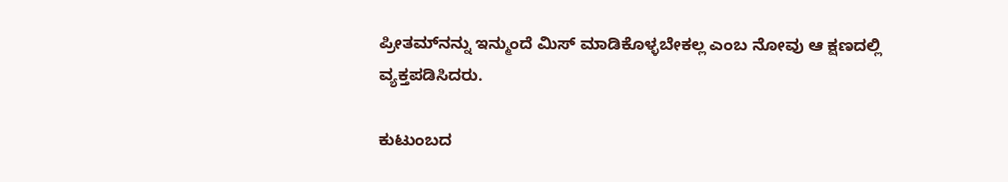ಪ್ರೀತಮ್‌ನನ್ನು ಇನ್ಮುಂದೆ ಮಿಸ್ ಮಾಡಿಕೊಳ್ಳಬೇಕಲ್ಲ ಎಂಬ ನೋವು ಆ ಕ್ಷಣದಲ್ಲಿ ವ್ಯಕ್ತಪಡಿಸಿದರು.

ಕುಟುಂಬದ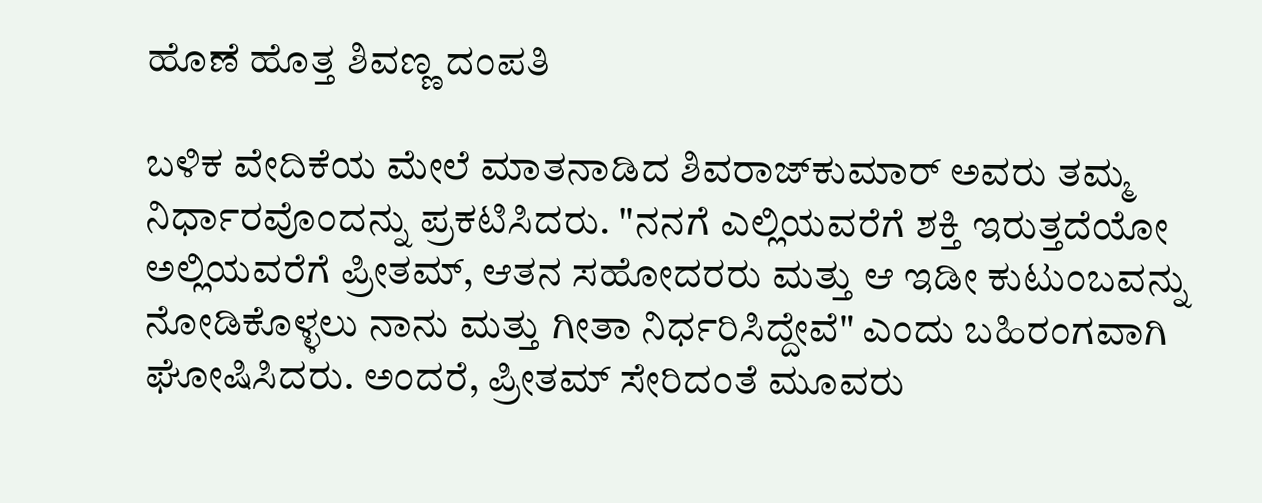ಹೊಣೆ ಹೊತ್ತ ಶಿವಣ್ಣ ದಂಪತಿ

ಬಳಿಕ ವೇದಿಕೆಯ ಮೇಲೆ ಮಾತನಾಡಿದ ಶಿವರಾಜ್‌ಕುಮಾರ್ ಅವರು ತಮ್ಮ ನಿರ್ಧಾರವೊಂದನ್ನು ಪ್ರಕಟಿಸಿದರು. "ನನಗೆ ಎಲ್ಲಿಯವರೆಗೆ ಶಕ್ತಿ ಇರುತ್ತದೆಯೋ ಅಲ್ಲಿಯವರೆಗೆ ಪ್ರೀತಮ್, ಆತನ ಸಹೋದರರು ಮತ್ತು ಆ ಇಡೀ ಕುಟುಂಬವನ್ನು ನೋಡಿಕೊಳ್ಳಲು ನಾನು ಮತ್ತು ಗೀತಾ ನಿರ್ಧರಿಸಿದ್ದೇವೆ" ಎಂದು ಬಹಿರಂಗವಾಗಿ ಘೋಷಿಸಿದರು. ಅಂದರೆ, ಪ್ರೀತಮ್ ಸೇರಿದಂತೆ ಮೂವರು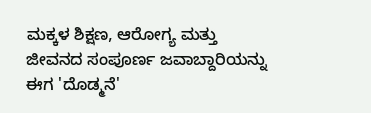ಮಕ್ಕಳ ಶಿಕ್ಷಣ, ಆರೋಗ್ಯ ಮತ್ತು ಜೀವನದ ಸಂಪೂರ್ಣ ಜವಾಬ್ದಾರಿಯನ್ನು ಈಗ 'ದೊಡ್ಮನೆ'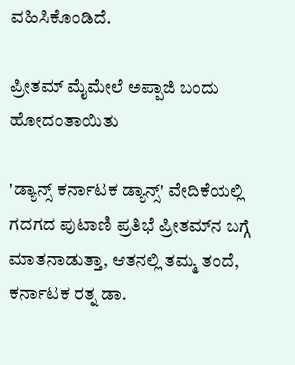ವಹಿಸಿಕೊಂಡಿದೆ.

ಪ್ರೀತಮ್ ಮೈಮೇಲೆ ಅಪ್ಪಾಜಿ ಬಂದು ಹೋದಂತಾಯಿತು

'ಡ್ಯಾನ್ಸ್ ಕರ್ನಾಟಕ ಡ್ಯಾನ್ಸ್' ವೇದಿಕೆಯಲ್ಲಿ ಗದಗದ ಪುಟಾಣಿ ಪ್ರತಿಭೆ ಪ್ರೀತಮ್‌ನ ಬಗ್ಗೆ ಮಾತನಾಡುತ್ತಾ, ಆತನಲ್ಲಿ ತಮ್ಮ ತಂದೆ, ಕರ್ನಾಟಕ ರತ್ನ ಡಾ.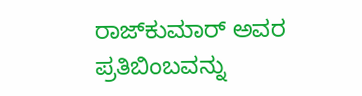ರಾಜ್‌ಕುಮಾರ್ ಅವರ ಪ್ರತಿಬಿಂಬವನ್ನು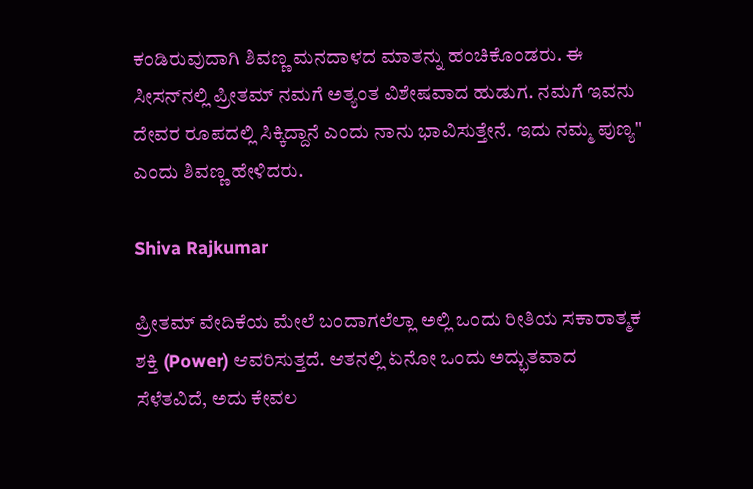ಕಂಡಿರುವುದಾಗಿ ಶಿವಣ್ಣ ಮನದಾಳದ ಮಾತನ್ನು ಹಂಚಿಕೊಂಡರು. ಈ ಸೀಸನ್‌ನಲ್ಲಿ ಪ್ರೀತಮ್ ನಮಗೆ ಅತ್ಯಂತ ವಿಶೇಷವಾದ ಹುಡುಗ. ನಮಗೆ ಇವನು ದೇವರ ರೂಪದಲ್ಲಿ ಸಿಕ್ಕಿದ್ದಾನೆ ಎಂದು ನಾನು ಭಾವಿಸುತ್ತೇನೆ. ಇದು ನಮ್ಮ ಪುಣ್ಯ" ಎಂದು ಶಿವಣ್ಣ ಹೇಳಿದರು.

Shiva Rajkumar

ಪ್ರೀತಮ್ ವೇದಿಕೆಯ ಮೇಲೆ ಬಂದಾಗಲೆಲ್ಲಾ ಅಲ್ಲಿ ಒಂದು ರೀತಿಯ ಸಕಾರಾತ್ಮಕ ಶಕ್ತಿ (Power) ಆವರಿಸುತ್ತದೆ. ಆತನಲ್ಲಿ ಏನೋ ಒಂದು ಅದ್ಭುತವಾದ ಸೆಳೆತವಿದೆ, ಅದು ಕೇವಲ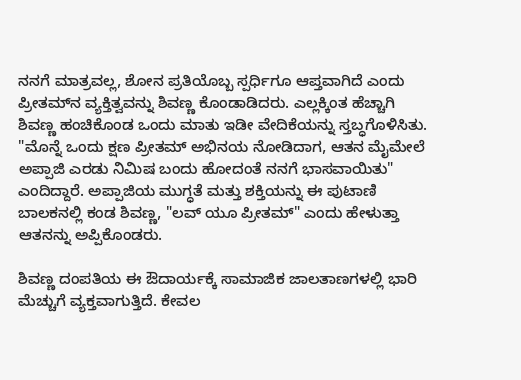ನನಗೆ ಮಾತ್ರವಲ್ಲ, ಶೋನ ಪ್ರತಿಯೊಬ್ಬ ಸ್ಪರ್ಧಿಗೂ ಆಪ್ತವಾಗಿದೆ ಎಂದು ಪ್ರೀತಮ್‌ನ ವ್ಯಕ್ತಿತ್ವವನ್ನು ಶಿವಣ್ಣ ಕೊಂಡಾಡಿದರು. ಎಲ್ಲಕ್ಕಿಂತ ಹೆಚ್ಚಾಗಿ ಶಿವಣ್ಣ ಹಂಚಿಕೊಂಡ ಒಂದು ಮಾತು ಇಡೀ ವೇದಿಕೆಯನ್ನು ಸ್ತಬ್ಧಗೊಳಿಸಿತು. "ಮೊನ್ನೆ ಒಂದು ಕ್ಷಣ ಪ್ರೀತಮ್‌ ಅಭಿನಯ ನೋಡಿದಾಗ, ಆತನ ಮೈಮೇಲೆ ಅಪ್ಪಾಜಿ ಎರಡು ನಿಮಿಷ ಬಂದು ಹೋದಂತೆ ನನಗೆ ಭಾಸವಾಯಿತು" ಎಂದಿದ್ದಾರೆ. ಅಪ್ಪಾಜಿಯ ಮುಗ್ಧತೆ ಮತ್ತು ಶಕ್ತಿಯನ್ನು ಈ ಪುಟಾಣಿ ಬಾಲಕನಲ್ಲಿ ಕಂಡ ಶಿವಣ್ಣ, "ಲವ್ ಯೂ ಪ್ರೀತಮ್" ಎಂದು ಹೇಳುತ್ತಾ ಆತನನ್ನು ಅಪ್ಪಿಕೊಂಡರು.

ಶಿವಣ್ಣ ದಂಪತಿಯ ಈ ಔದಾರ್ಯಕ್ಕೆ ಸಾಮಾಜಿಕ ಜಾಲತಾಣಗಳಲ್ಲಿ ಭಾರಿ ಮೆಚ್ಚುಗೆ ವ್ಯಕ್ತವಾಗುತ್ತಿದೆ. ಕೇವಲ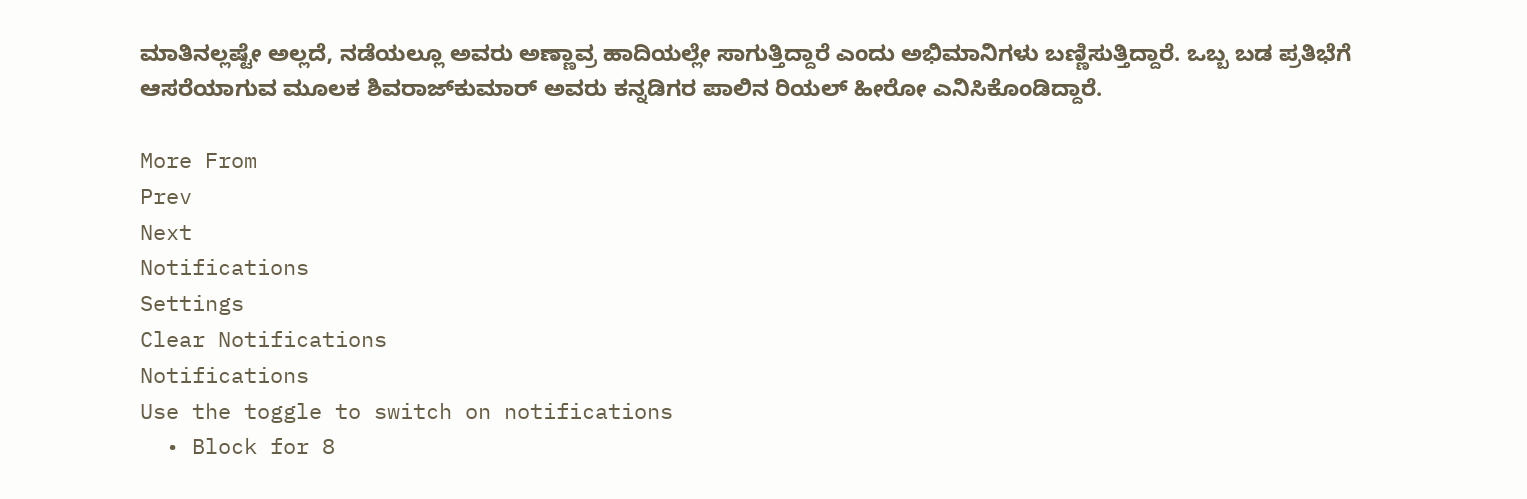ಮಾತಿನಲ್ಲಷ್ಟೇ ಅಲ್ಲದೆ, ನಡೆಯಲ್ಲೂ ಅವರು ಅಣ್ಣಾವ್ರ ಹಾದಿಯಲ್ಲೇ ಸಾಗುತ್ತಿದ್ದಾರೆ ಎಂದು ಅಭಿಮಾನಿಗಳು ಬಣ್ಣಿಸುತ್ತಿದ್ದಾರೆ. ಒಬ್ಬ ಬಡ ಪ್ರತಿಭೆಗೆ ಆಸರೆಯಾಗುವ ಮೂಲಕ ಶಿವರಾಜ್‌ಕುಮಾರ್ ಅವರು ಕನ್ನಡಿಗರ ಪಾಲಿನ ರಿಯಲ್ ಹೀರೋ ಎನಿಸಿಕೊಂಡಿದ್ದಾರೆ.

More From
Prev
Next
Notifications
Settings
Clear Notifications
Notifications
Use the toggle to switch on notifications
  • Block for 8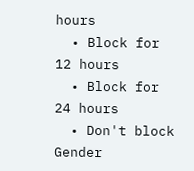hours
  • Block for 12 hours
  • Block for 24 hours
  • Don't block
Gender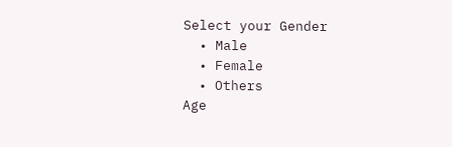Select your Gender
  • Male
  • Female
  • Others
Age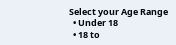Select your Age Range
  • Under 18
  • 18 to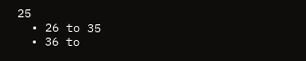25
  • 26 to 35
  • 36 to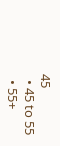45
  • 45 to 55
  • 55+